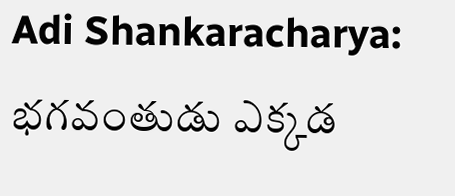Adi Shankaracharya: భగవంతుడు ఎక్కడ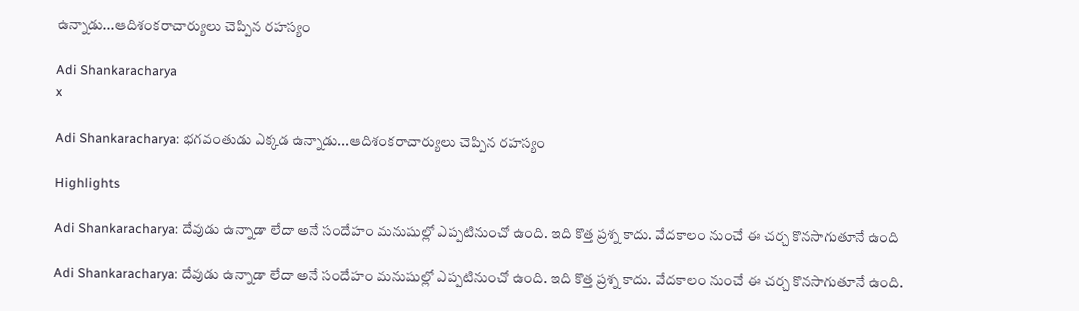ఉన్నాడు...ఆదిశంకరాచార్యులు చెప్పిన రహస్యం

Adi Shankaracharya
x

Adi Shankaracharya: భగవంతుడు ఎక్కడ ఉన్నాడు...ఆదిశంకరాచార్యులు చెప్పిన రహస్యం

Highlights

Adi Shankaracharya: దేవుడు ఉన్నాడా లేదా అనే సందేహం మనుషుల్లో ఎప్పటినుంచో ఉంది. ఇది కొత్త ప్రశ్న కాదు. వేదకాలం నుంచే ఈ చర్చ కొనసాగుతూనే ఉంది

Adi Shankaracharya: దేవుడు ఉన్నాడా లేదా అనే సందేహం మనుషుల్లో ఎప్పటినుంచో ఉంది. ఇది కొత్త ప్రశ్న కాదు. వేదకాలం నుంచే ఈ చర్చ కొనసాగుతూనే ఉంది.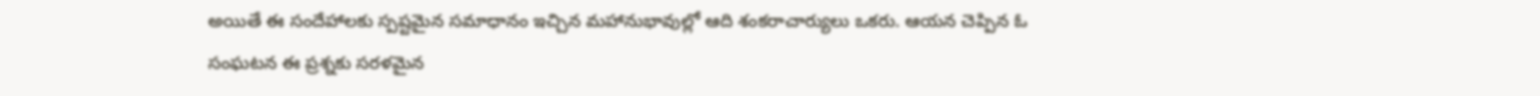అయితే ఈ సందేహాలకు స్పష్టమైన సమాధానం ఇచ్చిన మహానుభావుల్లో ఆది శంకరాచార్యులు ఒకరు. ఆయన చెప్పిన ఓ సంఘటన ఈ ప్రశ్నకు సరళమైన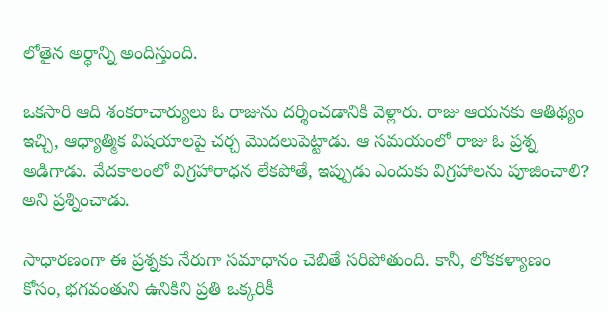లోతైన అర్ధాన్ని అందిస్తుంది.

ఒకసారి ఆది శంకరాచార్యులు ఓ రాజును దర్శించడానికి వెళ్లారు. రాజు ఆయనకు ఆతిథ్యం ఇచ్చి, ఆధ్యాత్మిక విషయాలపై చర్చ మొదలుపెట్టాడు. ఆ సమయంలో రాజు ఓ ప్రశ్న అడిగాడు. వేదకాలంలో విగ్రహారాధన లేకపోతే, ఇప్పుడు ఎందుకు విగ్రహాలను పూజించాలి? అని ప్రశ్నించాడు.

సాధారణంగా ఈ ప్రశ్నకు నేరుగా సమాధానం చెబితే సరిపోతుంది. కానీ, లోకకళ్యాణం కోసం, భగవంతుని ఉనికిని ప్రతి ఒక్కరికీ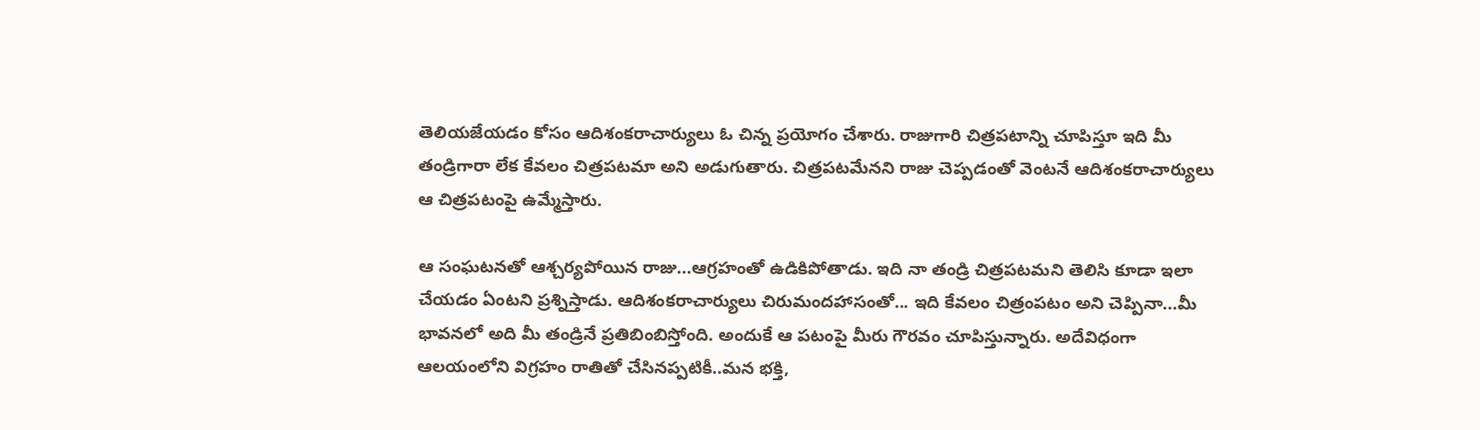తెలియజేయడం కోసం ఆదిశంకరాచార్యులు ఓ చిన్న ప్రయోగం చేశారు. రాజుగారి చిత్రపటాన్ని చూపిస్తూ ఇది మీ తండ్రిగారా లేక కేవలం చిత్రపటమా అని అడుగుతారు. చిత్రపటమేనని రాజు చెప్పడంతో వెంటనే ఆదిశంకరాచార్యులు ఆ చిత్రపటంపై ఉమ్మేస్తారు.

ఆ సంఘటనతో ఆశ్చర్యపోయిన రాజు...ఆగ్రహంతో ఉడికిపోతాడు. ఇది నా తండ్రి చిత్రపటమని తెలిసి కూడా ఇలా చేయడం ఏంటని ప్రశ్నిస్తాడు. ఆదిశంకరాచార్యులు చిరుమందహాసంతో... ఇది కేవలం చిత్రంపటం అని చెప్పినా...మీ భావనలో అది మీ తండ్రినే ప్రతిబింబిస్తోంది. అందుకే ఆ పటంపై మీరు గౌరవం చూపిస్తున్నారు. అదేవిధంగా ఆలయంలోని విగ్రహం రాతితో చేసినప్పటికీ..మన భక్తి,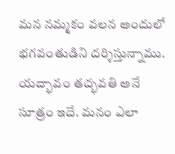మన నమ్మకం వలన అందులో భగవంతుడిని దర్శిస్తున్నాము. యద్భావం తద్భవతి అనే సూత్రం ఇదే. మనం ఎలా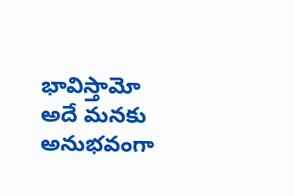భావిస్తామో అదే మనకు అనుభవంగా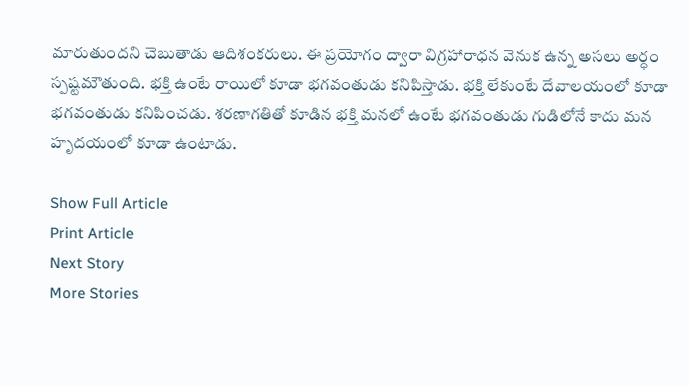మారుతుందని చెబుతాడు ఆదిశంకరులు. ఈ ప్రయోగం ద్వారా విగ్రహారాధన వెనుక ఉన్న అసలు అర్ధం స్పష్టమౌతుంది. భక్తి ఉంటే రాయిలో కూడా భగవంతుడు కనిపిస్తాడు. భక్తి లేకుంటే దేవాలయంలో కూడా భగవంతుడు కనిపించడు. శరణాగతితో కూడిన భక్తి మనలో ఉంటే భగవంతుడు గుడిలోనే కాదు మన హృదయంలో కూడా ఉంటాడు.

Show Full Article
Print Article
Next Story
More Stories